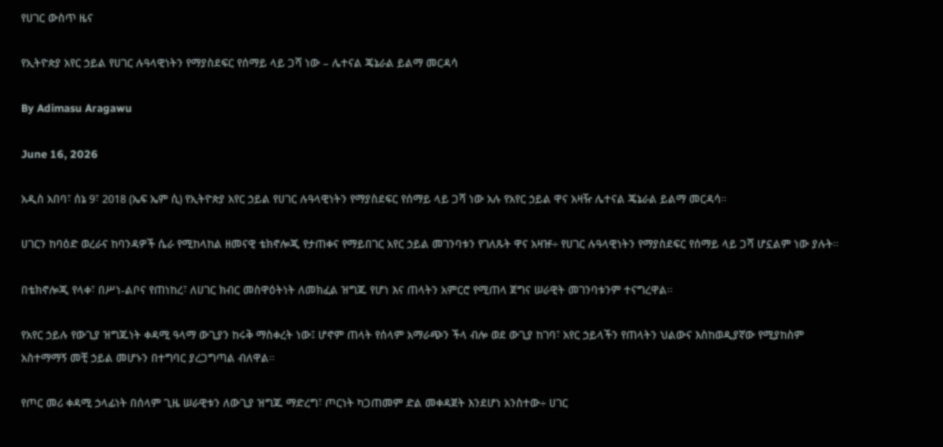የሀገር ውስጥ ዜና

የኢትዮጵያ አየር ኃይል የሀገር ሉዓላዊነትን የማያስደፍር የሰማይ ላይ ጋሻ ነው – ሌተናል ጄኔራል ይልማ መርዳሳ

By Adimasu Aragawu

June 16, 2026

አዲስ አበባ፣ ሰኔ 9፣ 2018 (ኤፍ ኤም ሲ) የኢትዮጵያ አየር ኃይል የሀገር ሉዓላዊነትን የማያስደፍር የሰማይ ላይ ጋሻ ነው አሉ የአየር ኃይል ዋና አዛዥ ሌተናል ጄኔራል ይልማ መርዳሳ።

ሀገርን ከባዕድ ወረራና ከባንዳዎች ሴራ የሚከላከል ዘመናዊ ቴክኖሎጂ የታጠቀና የማይበገር አየር ኃይል መገንባቱን የገለጹት ዋና አዛዡ÷ የሀገር ሉዓላዊነትን የማያስደፍር የሰማይ ላይ ጋሻ ሆኗልም ነው ያሉት።

በቴክኖሎጂ የላቀ፣ በሥነ-ልቦና የጠነከረ፣ ለሀገር ክብር መስዋዕትነት ለመክፈል ዝግጁ የሆነ እና ጠላትን አምርሮ የሚጠላ ጀግና ሠራዊት መገንባቱንም ተናግረዋል።

የአየር ኃይሉ የውጊያ ዝግጁነት ቀዳሚ ዓላማ ውጊያን ከሩቅ ማስቀረት ነው፤ ሆኖም ጠላት የሰላም አማራጭን ችላ ብሎ ወደ ውጊያ ከገባ፣ አየር ኃይላችን የጠላትን ህልውና እስከወዲያኛው የሚያከስም አስተማማኝ መቺ ኃይል መሆኑን በተግባር ያረጋግጣል ብለዋል።

የጦር መሪ ቀዳሚ ኃላፊነት በሰላም ጊዜ ሠራዊቱን ለውጊያ ዝግጁ ማድረግ፣ ጦርነት ካጋጠመም ድል መቀዳጀት እንደሆነ አንስተው÷ ሀገር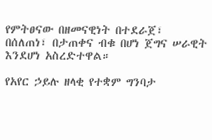የምትፀናው በዘመናዊነት በተደራጀ፣ በሰለጠነ፣ በታጠቀና ብቁ በሆነ ጀግና ሠራዊት እንደሆነ አስረድተዋል።

የአየር ኃይሉ ዘላቂ የተቋም ግንባታ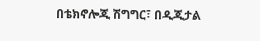በቴክኖሎጂ ሽግግር፣ በዲጂታል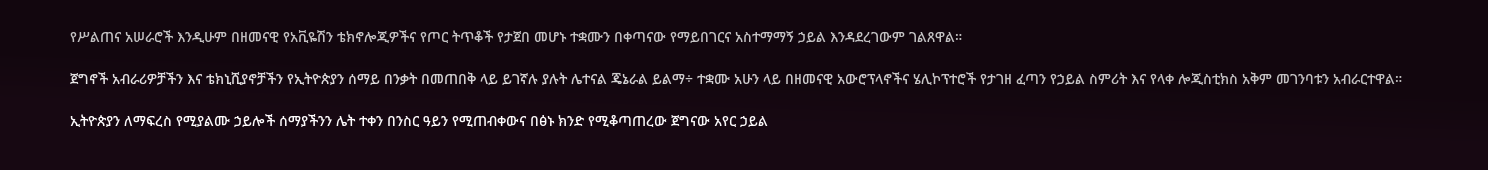የሥልጠና አሠራሮች እንዲሁም በዘመናዊ የአቪዬሽን ቴክኖሎጂዎችና የጦር ትጥቆች የታጀበ መሆኑ ተቋሙን በቀጣናው የማይበገርና አስተማማኝ ኃይል እንዳደረገውም ገልጸዋል።

ጀግኖች አብራሪዎቻችን እና ቴክኒሺያኖቻችን የኢትዮጵያን ሰማይ በንቃት በመጠበቅ ላይ ይገኛሉ ያሉት ሌተናል ጄኔራል ይልማ÷ ተቋሙ አሁን ላይ በዘመናዊ አውሮፕላኖችና ሄሊኮፕተሮች የታገዘ ፈጣን የኃይል ስምሪት እና የላቀ ሎጂስቲክስ አቅም መገንባቱን አብራርተዋል።

ኢትዮጵያን ለማፍረስ የሚያልሙ ኃይሎች ሰማያችንን ሌት ተቀን በንስር ዓይን የሚጠብቀውና በፅኑ ክንድ የሚቆጣጠረው ጀግናው አየር ኃይል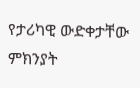የታሪካዊ ውድቀታቸው ምክንያት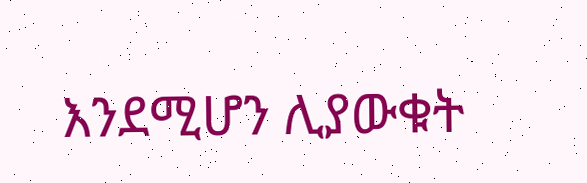እንደሚሆን ሊያውቁት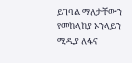ይገባል ማለታቸውን የመከላከያ ኦንላይን ሚዲያ ለፋና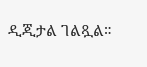ዲጂታል ገልጿል።